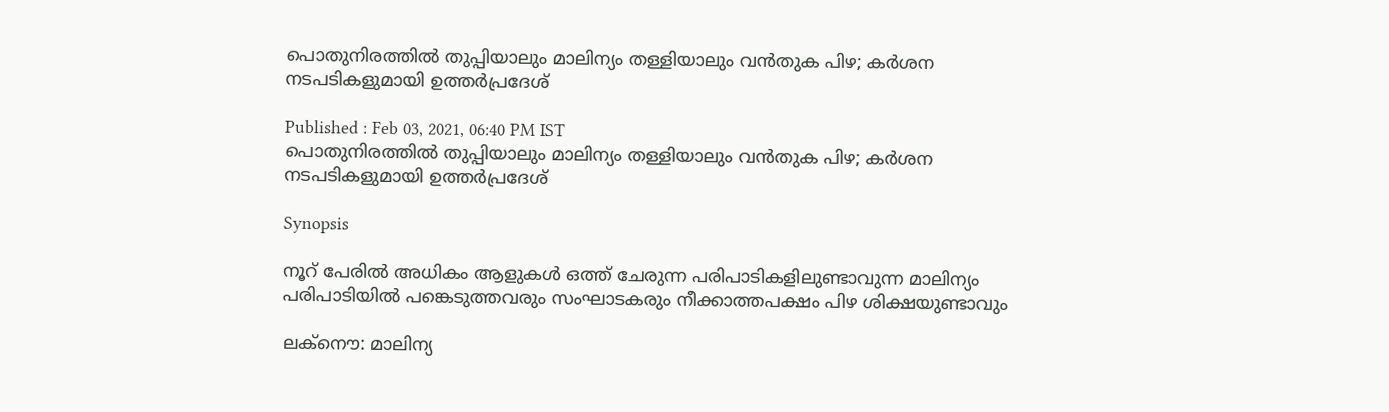പൊതുനിരത്തില്‍ തുപ്പിയാലും മാലിന്യം തള്ളിയാലും വന്‍തുക പിഴ; കര്‍ശന നടപടികളുമായി ഉത്തര്‍പ്രദേശ്

Published : Feb 03, 2021, 06:40 PM IST
പൊതുനിരത്തില്‍ തുപ്പിയാലും മാലിന്യം തള്ളിയാലും വന്‍തുക പിഴ; കര്‍ശന നടപടികളുമായി ഉത്തര്‍പ്രദേശ്

Synopsis

നൂറ് പേരില്‍ അധികം ആളുകള്‍ ഒത്ത് ചേരുന്ന പരിപാടികളിലുണ്ടാവുന്ന മാലിന്യം പരിപാടിയില്‍ പങ്കെടുത്തവരും സംഘാടകരും നീക്കാത്തപക്ഷം പിഴ ശിക്ഷയുണ്ടാവും

ലക്നൌ: മാലിന്യ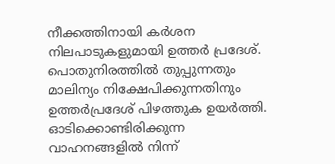നീക്കത്തിനായി കര്‍ശന നിലപാടുകളുമായി ഉത്തര്‍ പ്രദേശ്.  പൊതുനിരത്തില്‍ തുപ്പുന്നതും മാലിന്യം നിക്ഷേപിക്കുന്നതിനും ഉത്തര്‍പ്രദേശ് പിഴത്തുക ഉയര്‍ത്തി. ഓടിക്കൊണ്ടിരിക്കുന്ന വാഹനങ്ങളില്‍ നിന്ന്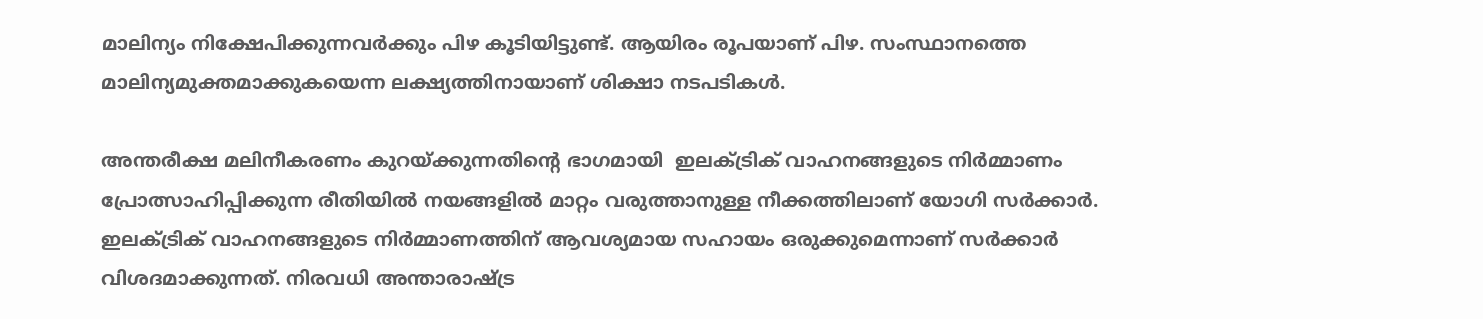മാലിന്യം നിക്ഷേപിക്കുന്നവര്‍ക്കും പിഴ കൂടിയിട്ടുണ്ട്. ആയിരം രൂപയാണ് പിഴ. സംസ്ഥാനത്തെ മാലിന്യമുക്തമാക്കുകയെന്ന ലക്ഷ്യത്തിനായാണ് ശിക്ഷാ നടപടികള്‍.

അന്തരീക്ഷ മലിനീകരണം കുറയ്ക്കുന്നതിന്‍റെ ഭാഗമായി  ഇലക്ട്രിക് വാഹനങ്ങളുടെ നിര്‍മ്മാണം പ്രോത്സാഹിപ്പിക്കുന്ന രീതിയില്‍ നയങ്ങളില്‍ മാറ്റം വരുത്താനുള്ള നീക്കത്തിലാണ് യോഗി സര്‍ക്കാര്‍. ഇലക്ട്രിക് വാഹനങ്ങളുടെ നിര്‍മ്മാണത്തിന് ആവശ്യമായ സഹായം ഒരുക്കുമെന്നാണ് സര്‍ക്കാര്‍ വിശദമാക്കുന്നത്. നിരവധി അന്താരാഷ്ട്ര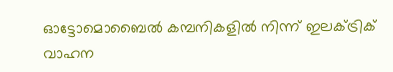ഓട്ടോമൊബൈല്‍ കമ്പനികളില്‍ നിന്ന് ഇലക്ട്രിക് വാഹന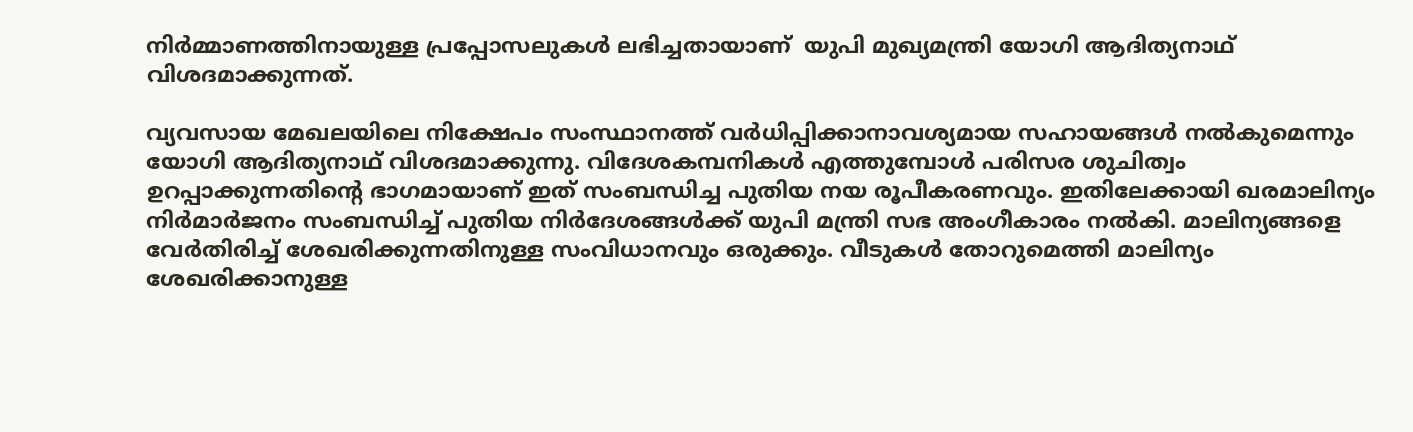നിര്‍മ്മാണത്തിനായുള്ള പ്രപ്പോസലുകള്‍ ലഭിച്ചതായാണ്  യുപി മുഖ്യമന്ത്രി യോഗി ആദിത്യനാഥ് വിശദമാക്കുന്നത്.

വ്യവസായ മേഖലയിലെ നിക്ഷേപം സംസ്ഥാനത്ത് വര്‍ധിപ്പിക്കാനാവശ്യമായ സഹായങ്ങള്‍ നല്‍കുമെന്നും യോഗി ആദിത്യനാഥ് വിശദമാക്കുന്നു. വിദേശകമ്പനികള്‍ എത്തുമ്പോള്‍ പരിസര ശുചിത്വം ഉറപ്പാക്കുന്നതിന്‍റെ ഭാഗമായാണ് ഇത് സംബന്ധിച്ച പുതിയ നയ രൂപീകരണവും. ഇതിലേക്കായി ഖരമാലിന്യം നിര്‍മാര്‍ജനം സംബന്ധിച്ച് പുതിയ നിര്‍ദേശങ്ങള്‍ക്ക് യുപി മന്ത്രി സഭ അംഗീകാരം നല്‍കി. മാലിന്യങ്ങളെ വേര്‍തിരിച്ച് ശേഖരിക്കുന്നതിനുള്ള സംവിധാനവും ഒരുക്കും. വീടുകള്‍ തോറുമെത്തി മാലിന്യം ശേഖരിക്കാനുള്ള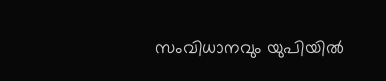സംവിധാനവും യുപിയില്‍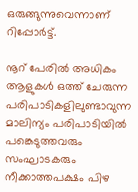ഒരുങ്ങുന്നുവെന്നാണ് റിപ്പോര്‍ട്ട്.

നൂറ് പേരില്‍ അധികം ആളുകള്‍ ഒത്ത് ചേരുന്ന പരിപാടികളിലുണ്ടാവുന്ന മാലിന്യം പരിപാടിയില്‍ പങ്കെടുത്തവരും സംഘാടകരും നീക്കാത്തപക്ഷം പിഴ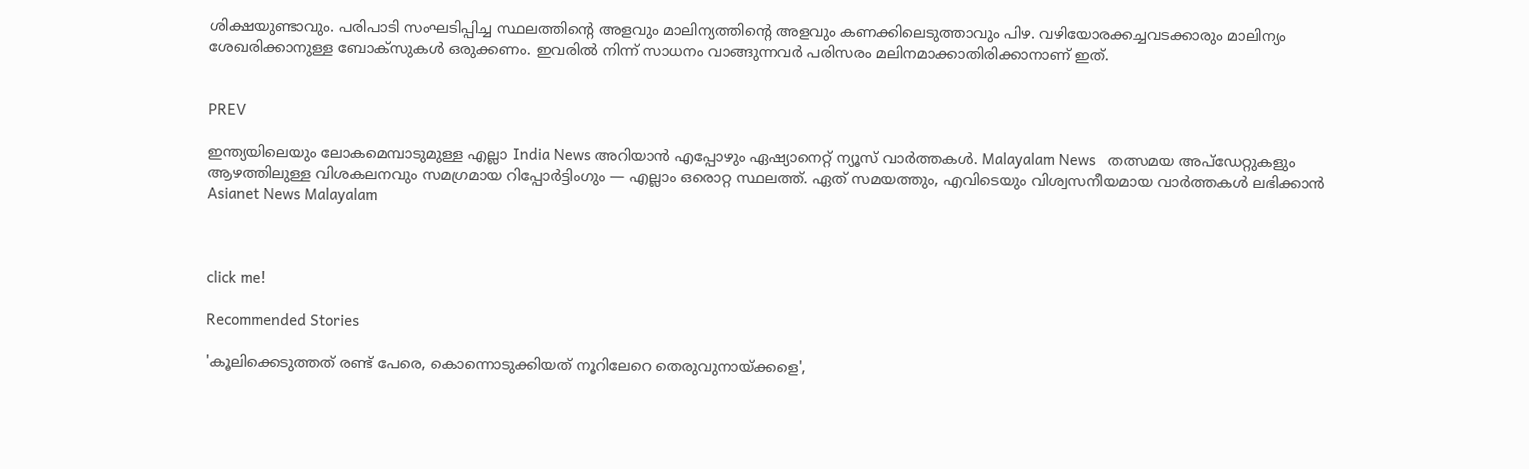ശിക്ഷയുണ്ടാവും. പരിപാടി സംഘടിപ്പിച്ച സ്ഥലത്തിന്‍റെ അളവും മാലിന്യത്തിന്‍റെ അളവും കണക്കിലെടുത്താവും പിഴ. വഴിയോരക്കച്ചവടക്കാരും മാലിന്യം ശേഖരിക്കാനുള്ള ബോക്സുകള്‍ ഒരുക്കണം. ഇവരില്‍ നിന്ന് സാധനം വാങ്ങുന്നവര്‍ പരിസരം മലിനമാക്കാതിരിക്കാനാണ് ഇത്.


PREV

ഇന്ത്യയിലെയും ലോകമെമ്പാടുമുള്ള എല്ലാ India News അറിയാൻ എപ്പോഴും ഏഷ്യാനെറ്റ് ന്യൂസ് വാർത്തകൾ. Malayalam News   തത്സമയ അപ്‌ഡേറ്റുകളും ആഴത്തിലുള്ള വിശകലനവും സമഗ്രമായ റിപ്പോർട്ടിംഗും — എല്ലാം ഒരൊറ്റ സ്ഥലത്ത്. ഏത് സമയത്തും, എവിടെയും വിശ്വസനീയമായ വാർത്തകൾ ലഭിക്കാൻ Asianet News Malayalam



click me!

Recommended Stories

'കൂലിക്കെടുത്തത് രണ്ട് പേരെ, കൊന്നൊടുക്കിയത് നൂറിലേറെ തെരുവുനായ്ക്കളെ',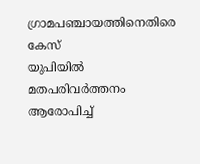ഗ്രാമപഞ്ചായത്തിനെതിരെ കേസ്
യുപിയിൽ മതപരിവർത്തനം ആരോപിച്ച്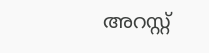അറസ്റ്റ്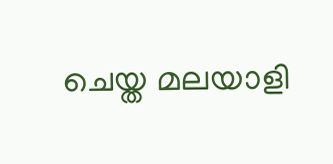ചെയ്ത മലയാളി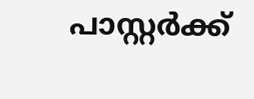പാസ്റ്റർക്ക്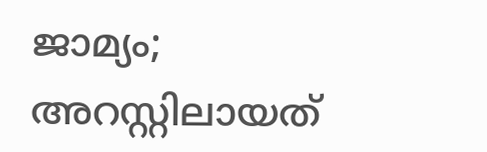ജാമ്യം‌; അറസ്റ്റിലായത്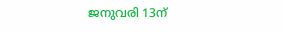ജനുവരി 13ന്